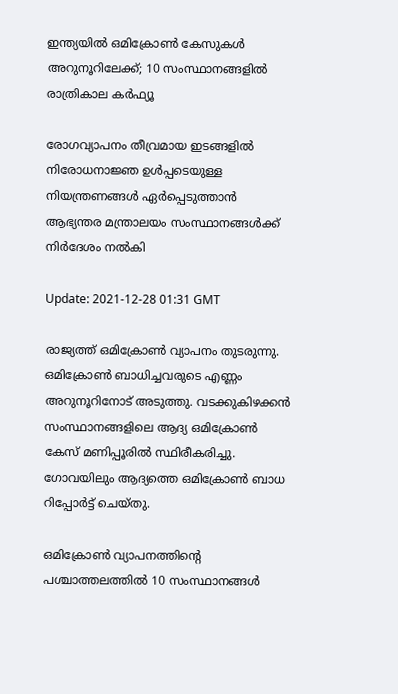ഇന്ത്യയില്‍ ഒമിക്രോൺ കേസുകള്‍ അറുനൂറിലേക്ക്; 10 സംസ്ഥാനങ്ങളില്‍ രാത്രികാല കർഫ്യൂ

രോഗവ്യാപനം തീവ്രമായ ഇടങ്ങളിൽ നിരോധനാജ്ഞ ഉൾപ്പടെയുള്ള നിയന്ത്രണങ്ങൾ ഏർപ്പെടുത്താൻ ആഭ്യന്തര മന്ത്രാലയം സംസ്ഥാനങ്ങൾക്ക് നിർദേശം നൽകി

Update: 2021-12-28 01:31 GMT

രാജ്യത്ത് ഒമിക്രോൺ വ്യാപനം തുടരുന്നു. ഒമിക്രോണ്‍ ബാധിച്ചവരുടെ എണ്ണം അറുനൂറിനോട് അടുത്തു. വടക്കുകിഴക്കൻ സംസ്ഥാനങ്ങളിലെ ആദ്യ ഒമിക്രോൺ കേസ് മണിപ്പൂരിൽ സ്ഥിരീകരിച്ചു. ഗോവയിലും ആദ്യത്തെ ഒമിക്രോണ്‍ ബാധ റിപ്പോർട്ട് ചെയ്തു.

ഒമിക്രോണ്‍ വ്യാപനത്തിന്‍റെ പശ്ചാത്തലത്തിൽ 10 സംസ്ഥാനങ്ങൾ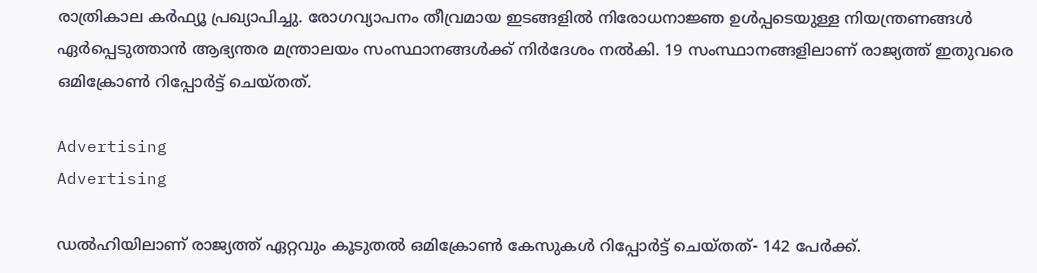രാത്രികാല കർഫ്യൂ പ്രഖ്യാപിച്ചു. രോഗവ്യാപനം തീവ്രമായ ഇടങ്ങളിൽ നിരോധനാജ്ഞ ഉൾപ്പടെയുള്ള നിയന്ത്രണങ്ങൾ ഏർപ്പെടുത്താൻ ആഭ്യന്തര മന്ത്രാലയം സംസ്ഥാനങ്ങൾക്ക് നിർദേശം നൽകി. 19 സംസ്ഥാനങ്ങളിലാണ് രാജ്യത്ത് ഇതുവരെ ഒമിക്രോൺ റിപ്പോർട്ട് ചെയ്തത്.

Advertising
Advertising

ഡല്‍ഹിയിലാണ് രാജ്യത്ത് ഏറ്റവും കൂടുതല്‍ ഒമിക്രോണ്‍ കേസുകള്‍ റിപ്പോര്‍ട്ട് ചെയ്തത്- 142 പേര്‍ക്ക്.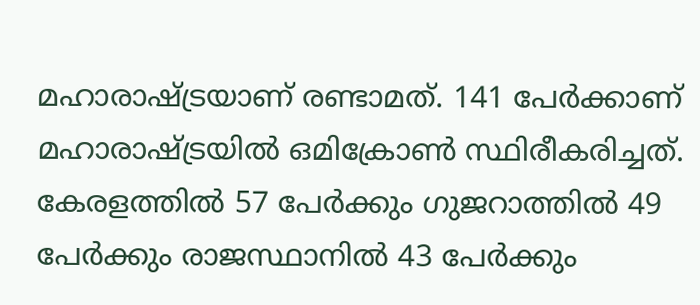മഹാരാഷ്ട്രയാണ് രണ്ടാമത്. 141 പേര്‍ക്കാണ് മഹാരാഷ്ട്രയില്‍ ഒമിക്രോണ്‍ സ്ഥിരീകരിച്ചത്. കേരളത്തില്‍ 57 പേര്‍ക്കും ഗുജറാത്തില്‍ 49 പേര്‍ക്കും രാജസ്ഥാനില്‍ 43 പേര്‍ക്കും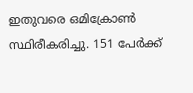ഇതുവരെ ഒമിക്രോണ്‍ സ്ഥിരീകരിച്ചു. 151 പേര്‍ക്ക്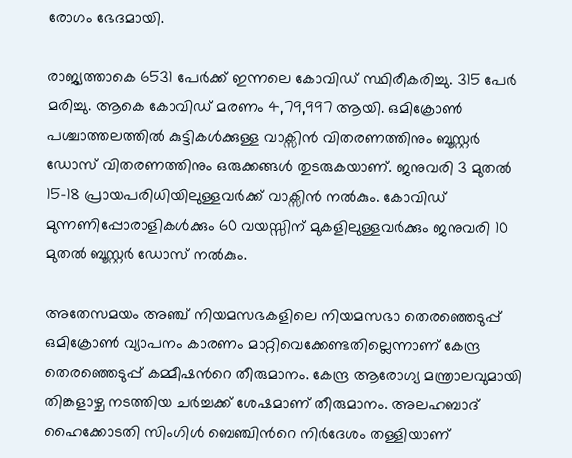രോഗം ഭേദമായി.

രാജ്യത്താകെ 6531 പേര്‍ക്ക് ഇന്നലെ കോവിഡ് സ്ഥിരീകരിച്ചു. 315 പേര്‍ മരിച്ചു. ആകെ കോവിഡ് മരണം 4,79,997 ആയി. ഒമിക്രോണ്‍ പശ്ചാത്തലത്തില്‍ കുട്ടികള്‍ക്കുള്ള വാക്സിന്‍ വിതരണത്തിനും ബൂസ്റ്റര്‍ ഡോസ് വിതരണത്തിനും ഒരുക്കങ്ങള്‍ തുടരുകയാണ്. ജനുവരി 3 മുതല്‍ 15-18 പ്രായപരിധിയിലുള്ളവര്‍ക്ക് വാക്സിന്‍ നല്‍കും. കോവിഡ് മുന്നണിപ്പോരാളികള്‍ക്കും 60 വയസ്സിന് മുകളിലുള്ളവര്‍ക്കും ജനുവരി 10 മുതല്‍ ബൂസ്റ്റര്‍ ഡോസ് നല്‍കും.

അതേസമയം അഞ്ച് നിയമസഭകളിലെ നിയമസഭാ തെരഞ്ഞെടുപ്പ് ഒമിക്രോൺ വ്യാപനം കാരണം മാറ്റിവെക്കേണ്ടതില്ലെന്നാണ് കേന്ദ്ര തെരഞ്ഞെടുപ്പ് കമ്മീഷന്‍റെ തീരുമാനം. കേന്ദ്ര ആരോഗ്യ മന്ത്രാലവുമായി തിങ്കളാഴ്ച നടത്തിയ ചർച്ചക്ക് ശേഷമാണ് തീരുമാനം. അലഹബാദ് ഹൈക്കോടതി സിംഗിൾ ബെഞ്ചിന്‍റെ നിര്‍ദേശം തള്ളിയാണ്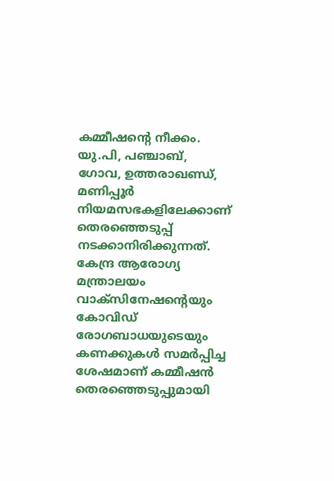കമ്മീഷന്റെ നീക്കം. യു.പി, പഞ്ചാബ്, ഗോവ, ഉത്തരാഖണ്ഡ്, മണിപ്പൂർ നിയമസഭകളിലേക്കാണ് തെരഞ്ഞെടുപ്പ് നടക്കാനിരിക്കുന്നത്. കേന്ദ്ര ആരോഗ്യ മന്ത്രാലയം വാക്സിനേഷന്റെയും കോവിഡ് രോഗബാധയുടെയും കണക്കുകൾ സമർപ്പിച്ച ശേഷമാണ് കമ്മീഷൻ തെരഞ്ഞെടുപ്പുമായി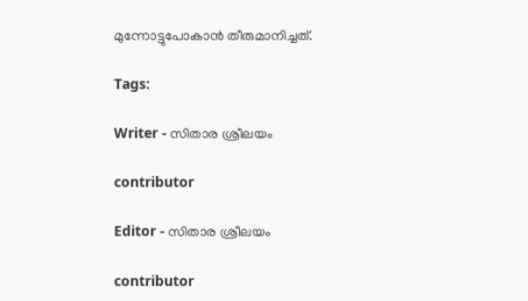മുന്നോട്ടുപോകാൻ തീരുമാനിച്ചത്.

Tags:

Writer - സിതാര ശ്രീലയം

contributor

Editor - സിതാര ശ്രീലയം

contributor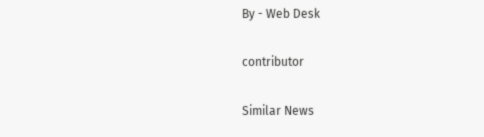By - Web Desk

contributor

Similar News